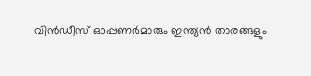വിന്‍ഡീസ് ഓപ്പണര്‍മാരും ഇന്ത്യന്‍ താരങ്ങളും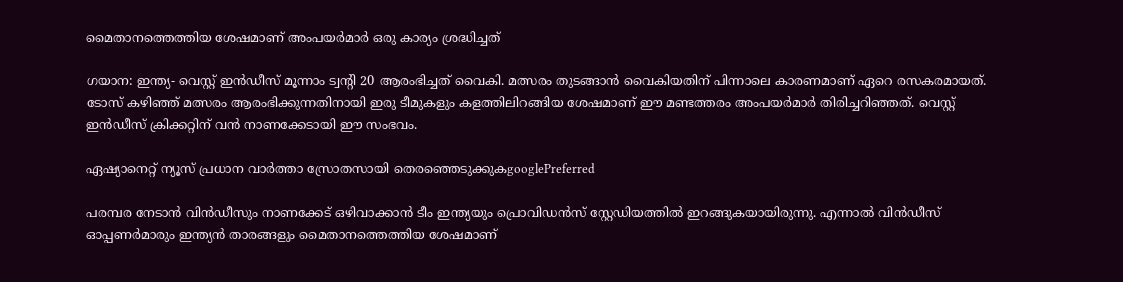മൈതാനത്തെത്തിയ ശേഷമാണ് അംപയര്‍മാര്‍ ഒരു കാര്യം ശ്രദ്ധിച്ചത്

ഗയാന: ഇന്ത്യ- വെസ്റ്റ് ഇന്‍ഡീസ് മൂന്നാം ട്വന്‍റി 20 ആരംഭിച്ചത് വൈകി. മത്സരം തുടങ്ങാന്‍ വൈകിയതിന് പിന്നാലെ കാരണമാണ് ഏറെ രസകരമായത്. ടോസ് കഴിഞ്ഞ് മത്സരം ആരംഭിക്കുന്നതിനായി ഇരു ടീമുകളും കളത്തിലിറങ്ങിയ ശേഷമാണ് ഈ മണ്ടത്തരം അംപയര്‍മാര്‍ തിരിച്ചറിഞ്ഞത്. വെസ്റ്റ് ഇന്‍ഡീസ് ക്രിക്കറ്റിന് വന്‍ നാണക്കേടായി ഈ സംഭവം.

ഏഷ്യാനെറ്റ് ന്യൂസ് പ്രധാന വാർത്താ സ്രോതസായി തെരഞ്ഞെടുക്കുകgooglePreferred

പരമ്പര നേടാന്‍ വിന്‍ഡീസും നാണക്കേട് ഒഴിവാക്കാന്‍ ടീം ഇന്ത്യയും പ്രൊവിഡന്‍സ് സ്റ്റേഡിയത്തില്‍ ഇറങ്ങുകയായിരുന്നു. എന്നാല്‍ വിന്‍ഡീസ് ഓപ്പണര്‍മാരും ഇന്ത്യന്‍ താരങ്ങളും മൈതാനത്തെത്തിയ ശേഷമാണ്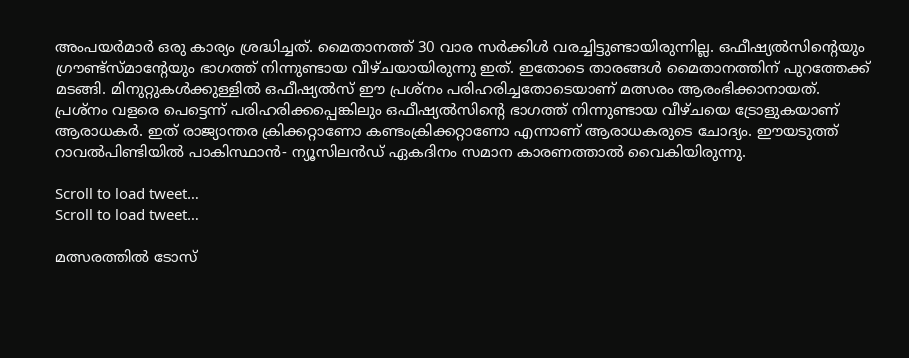അംപയര്‍മാര്‍ ഒരു കാര്യം ശ്രദ്ധിച്ചത്. മൈതാനത്ത് 30 വാര സര്‍ക്കിള്‍ വരച്ചിട്ടുണ്ടായിരുന്നില്ല. ഒഫീഷ്യല്‍സിന്‍റെയും ഗ്രൗണ്ട്‌സ്‌മാന്‍റേയും ഭാഗത്ത് നിന്നുണ്ടായ വീഴ്‌ചയായിരുന്നു ഇത്. ഇതോടെ താരങ്ങള്‍ മൈതാനത്തിന് പുറത്തേക്ക് മടങ്ങി. മിനുറ്റുകള്‍ക്കുള്ളില്‍ ഒഫീഷ്യല്‍സ് ഈ പ്രശ്‌നം പരിഹരിച്ചതോടെയാണ് മത്സരം ആരംഭിക്കാനായത്. പ്രശ്‌നം വളരെ പെട്ടെന്ന് പരിഹരിക്കപ്പെങ്കിലും ഒഫീഷ്യല്‍സിന്‍റെ ഭാഗത്ത് നിന്നുണ്ടായ വീഴ്‌ചയെ ട്രോളുകയാണ് ആരാധകര്‍. ഇത് രാജ്യാന്തര ക്രിക്കറ്റാണോ കണ്ടംക്രിക്കറ്റാണോ എന്നാണ് ആരാധകരുടെ ചോദ്യം. ഈയടുത്ത് റാവല്‍പിണ്ടിയില്‍ പാകിസ്ഥാന്‍- ന്യൂസിലന്‍ഡ് ഏകദിനം സമാന കാരണത്താല്‍ വൈകിയിരുന്നു.

Scroll to load tweet…
Scroll to load tweet…

മത്സരത്തില്‍ ടോസ്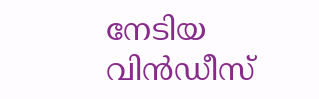നേടിയ വിന്‍ഡീസ്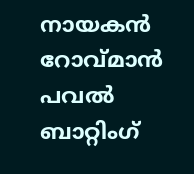നായകന്‍ റോവ്‌മാന്‍ പവല്‍ ബാറ്റിംഗ്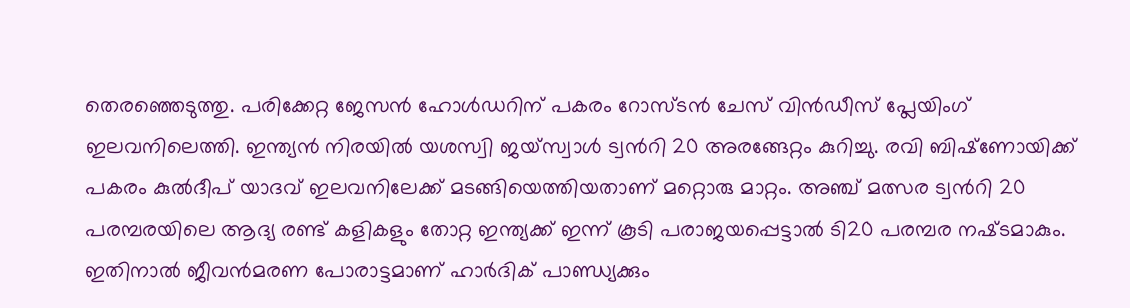തെരഞ്ഞെടുത്തു. പരിക്കേറ്റ ജേസന്‍ ഹോള്‍ഡറിന് പകരം റോസ്‌ടന്‍ ചേസ് വിന്‍ഡീസ് പ്ലേയിംഗ് ഇലവനിലെത്തി. ഇന്ത്യന്‍ നിരയില്‍ യശസ്വി ജയ്‌സ്വാള്‍ ട്വന്‍റി 20 അരങ്ങേറ്റം കുറിച്ചു. രവി ബിഷ്‌ണോയിക്ക് പകരം കുല്‍ദീപ് യാദവ് ഇലവനിലേക്ക് മടങ്ങിയെത്തിയതാണ് മറ്റൊരു മാറ്റം. അഞ്ച് മത്സര ട്വന്‍റി 20 പരമ്പരയിലെ ആദ്യ രണ്ട് കളികളും തോറ്റ ഇന്ത്യക്ക് ഇന്ന് കൂടി പരാജയപ്പെട്ടാല്‍ ടി20 പരമ്പര നഷ്‌ടമാകും. ഇതിനാല്‍ ജീവന്‍മരണ പോരാട്ടമാണ് ഹാര്‍ദിക് പാണ്ഡ്യക്കും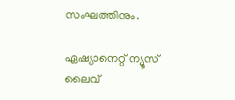സംഘത്തിനും.

ഏഷ്യാനെറ്റ് ന്യൂസ് ലൈവ്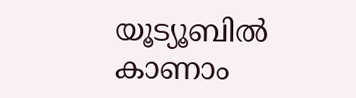യൂട്യൂബിൽ കാണാം